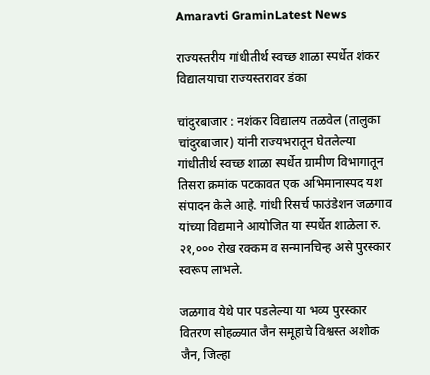Amaravti GraminLatest News

राज्यस्तरीय गांधीतीर्थ स्वच्छ शाळा स्पर्धेत शंकर विद्यालयाचा राज्यस्तरावर डंका

चांदुरबाजार : नशंकर विद्यालय तळवेल (तालुका चांदुरबाजार) यांनी राज्यभरातून घेतलेल्या गांधीतीर्थ स्वच्छ शाळा स्पर्धेत ग्रामीण विभागातून तिसरा क्रमांक पटकावत एक अभिमानास्पद यश संपादन केले आहे. गांधी रिसर्च फाउंडेशन जळगाव यांच्या विद्यमाने आयोजित या स्पर्धेत शाळेला रु. २१,००० रोख रक्कम व सन्मानचिन्ह असे पुरस्कार स्वरूप लाभले.

जळगाव येथे पार पडलेल्या या भव्य पुरस्कार वितरण सोहळ्यात जैन समूहाचे विश्वस्त अशोक जैन, जिल्हा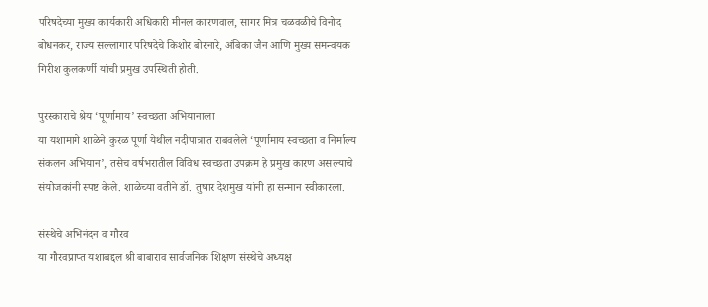परिषदेच्या मुख्य कार्यकारी अधिकारी मीनल कारणवाल, सागर मित्र चळवळीचे विनोद बोधनकर, राज्य सल्लागार परिषदेचे किशोर बोरनारे, अंबिका जैन आणि मुख्य समन्वयक गिरीश कुलकर्णी यांची प्रमुख उपस्थिती होती.

पुरस्काराचे श्रेय ‘पूर्णामाय’ स्वच्छता अभियानाला
या यशामागे शाळेने कुरळ पूर्णा येथील नदीपात्रात राबवलेले ‘पूर्णामाय स्वच्छता व निर्माल्य संकलन अभियान’, तसेच वर्षभरातील विविध स्वच्छता उपक्रम हे प्रमुख कारण असल्याचे संयोजकांनी स्पष्ट केले. शाळेच्या वतीने डॉ. तुषार देशमुख यांनी हा सन्मान स्वीकारला.

संस्थेचे अभिनंदन व गौरव
या गौरवप्राप्त यशाबद्दल श्री बाबाराव सार्वजनिक शिक्षण संस्थेचे अध्यक्ष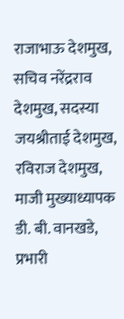राजाभाऊ देशमुख, सचिव नरेंद्रराव देशमुख, सदस्या जयश्रीताई देशमुख, रविराज देशमुख, माजी मुख्याध्यापक डी. बी. वानखडे, प्रभारी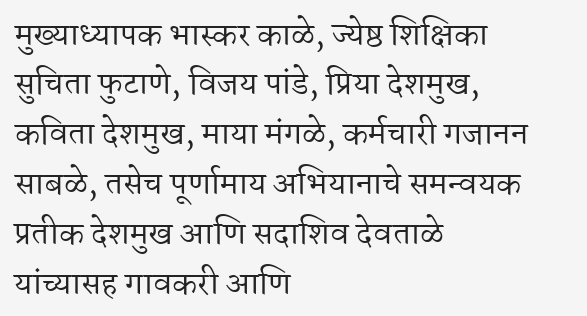मुख्याध्यापक भास्कर काळे, ज्येष्ठ शिक्षिका सुचिता फुटाणे, विजय पांडे, प्रिया देशमुख, कविता देशमुख, माया मंगळे, कर्मचारी गजानन साबळे, तसेच पूर्णामाय अभियानाचे समन्वयक प्रतीक देशमुख आणि सदाशिव देवताळे यांच्यासह गावकरी आणि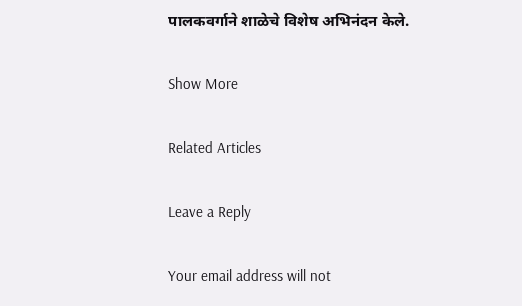पालकवर्गाने शाळेचे विशेष अभिनंदन केले.

Show More

Related Articles

Leave a Reply

Your email address will not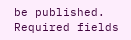be published. Required fields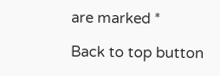are marked *

Back to top button